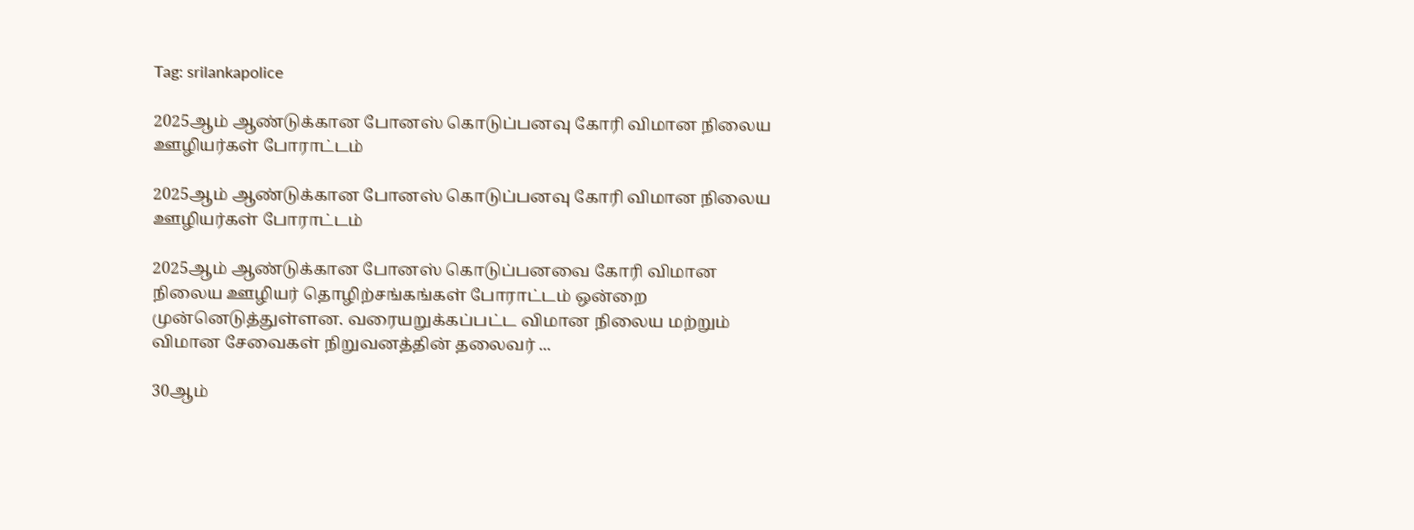Tag: srilankapolice

2025ஆம் ஆண்டுக்கான போனஸ் கொடுப்பனவு கோரி விமான நிலைய ஊழியர்கள் போராட்டம்

2025ஆம் ஆண்டுக்கான போனஸ் கொடுப்பனவு கோரி விமான நிலைய ஊழியர்கள் போராட்டம்

2025ஆம் ஆண்டுக்கான போனஸ் கொடுப்பனவை கோரி விமான நிலைய ஊழியர் தொழிற்சங்கங்கள் போராட்டம் ஒன்றை முன்னெடுத்துள்ளன. வரையறுக்கப்பட்ட விமான நிலைய மற்றும் விமான சேவைகள் நிறுவனத்தின் தலைவர் ...

30ஆம்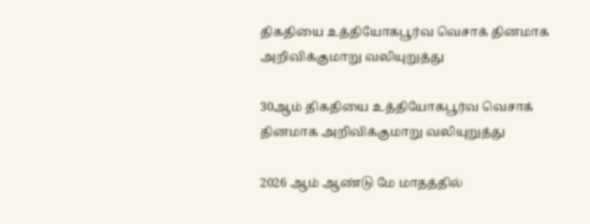திகதியை உத்தியோகபூர்வ வெசாக் தினமாக அறிவிக்குமாறு வலியுறுத்து

30ஆம் திகதியை உத்தியோகபூர்வ வெசாக் தினமாக அறிவிக்குமாறு வலியுறுத்து

2026 ஆம் ஆண்டு மே மாதத்தில்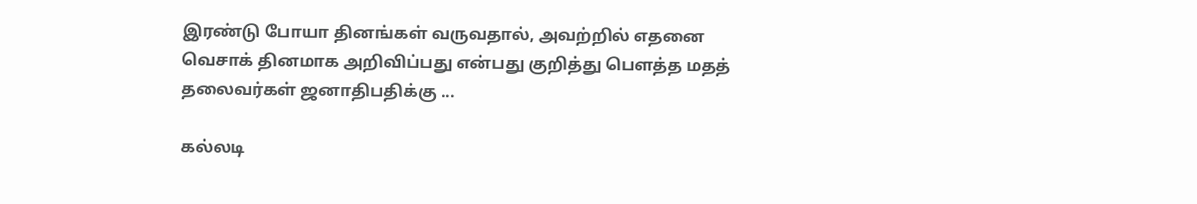இரண்டு போயா தினங்கள் வருவதால், அவற்றில் எதனை வெசாக் தினமாக அறிவிப்பது என்பது குறித்து பௌத்த மதத் தலைவர்கள் ஜனாதிபதிக்கு ...

கல்லடி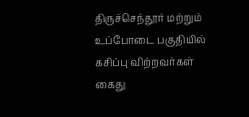திருச்செந்தூர் மற்றும் உப்போடை பகுதியில் கசிப்பு விற்றவர்கள் கைது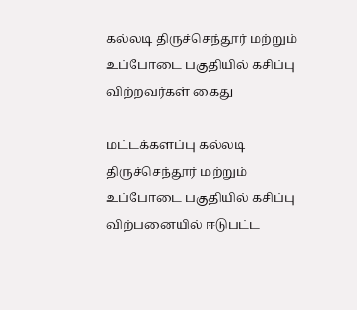கல்லடி திருச்செந்தூர் மற்றும் உப்போடை பகுதியில் கசிப்பு விற்றவர்கள் கைது

மட்டக்களப்பு கல்லடி திருச்செந்தூர் மற்றும் உப்போடை பகுதியில் கசிப்பு விற்பனையில் ஈடுபட்ட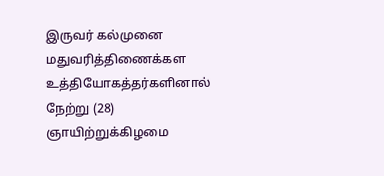இருவர் கல்முனை மதுவரித்திணைக்கள உத்தியோகத்தர்களினால் நேற்று (28) ஞாயிற்றுக்கிழமை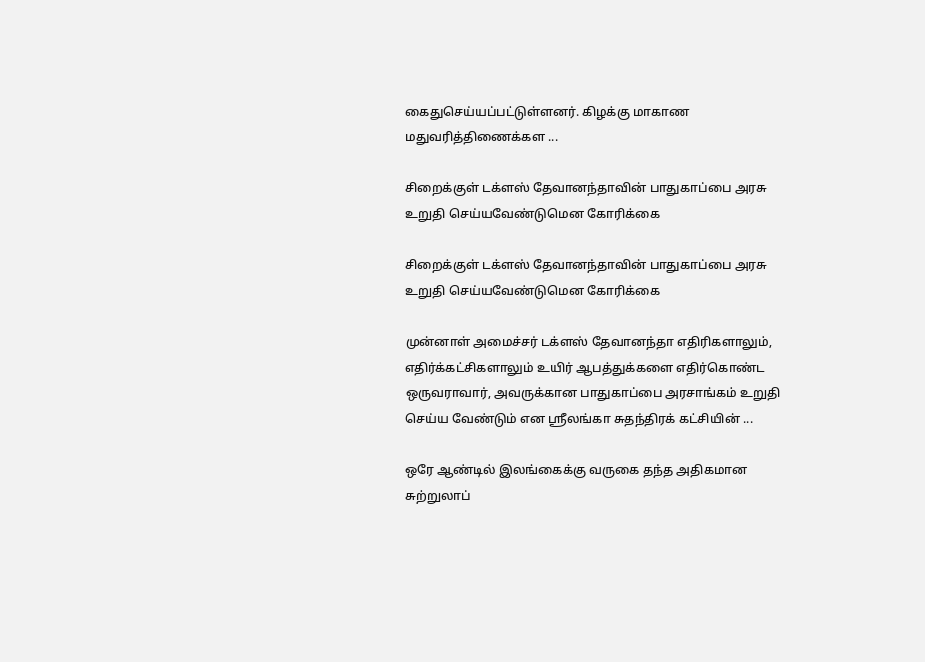கைதுசெய்யப்பட்டுள்ளனர். கிழக்கு மாகாண மதுவரித்திணைக்கள ...

சிறைக்குள் டக்ளஸ் தேவானந்தாவின் பாதுகாப்பை அரசு உறுதி செய்யவேண்டுமென கோரிக்கை

சிறைக்குள் டக்ளஸ் தேவானந்தாவின் பாதுகாப்பை அரசு உறுதி செய்யவேண்டுமென கோரிக்கை

முன்னாள் அமைச்சர் டக்ளஸ் தேவானந்தா எதிரிகளாலும், எதிர்க்கட்சிகளாலும் உயிர் ஆபத்துக்களை எதிர்கொண்ட ஒருவராவார், அவருக்கான பாதுகாப்பை அரசாங்கம் உறுதி செய்ய வேண்டும் என ஸ்ரீலங்கா சுதந்திரக் கட்சியின் ...

ஒரே ஆண்டில் இலங்கைக்கு வருகை தந்த அதிகமான சுற்றுலாப்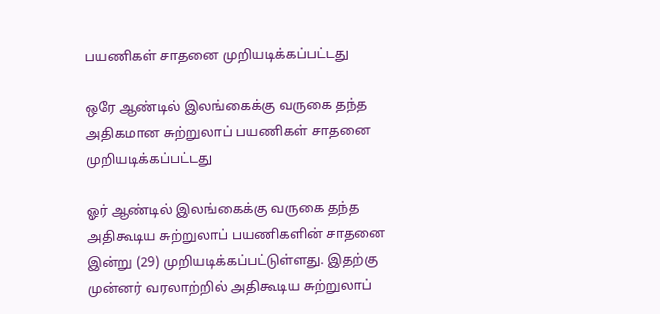பயணிகள் சாதனை முறியடிக்கப்பட்டது

ஒரே ஆண்டில் இலங்கைக்கு வருகை தந்த அதிகமான சுற்றுலாப் பயணிகள் சாதனை முறியடிக்கப்பட்டது

ஓர் ஆண்டில் இலங்கைக்கு வருகை தந்த அதிகூடிய சுற்றுலாப் பயணிகளின் சாதனை இன்று (29) முறியடிக்கப்பட்டுள்ளது. இதற்கு முன்னர் வரலாற்றில் அதிகூடிய சுற்றுலாப்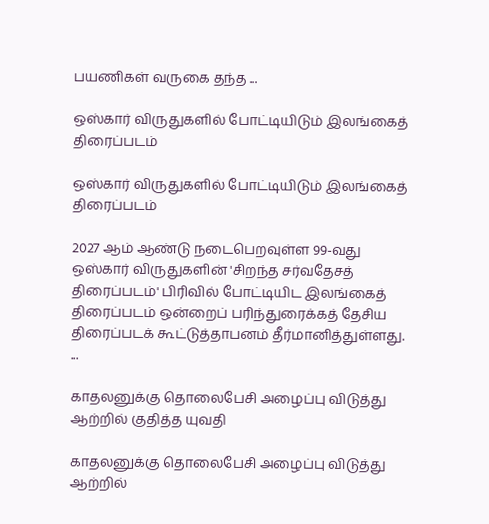பயணிகள் வருகை தந்த ...

ஒஸ்கார் விருதுகளில் போட்டியிடும் இலங்கைத் திரைப்படம்

ஒஸ்கார் விருதுகளில் போட்டியிடும் இலங்கைத் திரைப்படம்

2027 ஆம் ஆண்டு நடைபெறவுள்ள 99-வது ஒஸ்கார் விருதுகளின் 'சிறந்த சர்வதேசத் திரைப்படம்' பிரிவில் போட்டியிட இலங்கைத் திரைப்படம் ஒன்றைப் பரிந்துரைக்கத் தேசிய திரைப்படக் கூட்டுத்தாபனம் தீர்மானித்துள்ளது. ...

காதலனுக்கு தொலைபேசி அழைப்பு விடுத்து ஆற்றில் குதித்த யுவதி

காதலனுக்கு தொலைபேசி அழைப்பு விடுத்து ஆற்றில்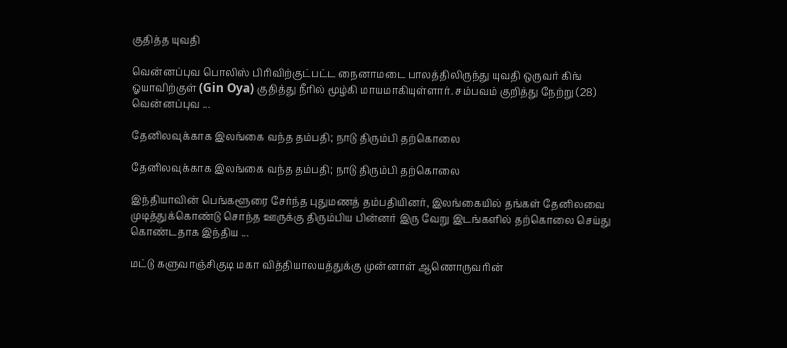குதித்த யுவதி

வென்னப்புவ பொலிஸ் பிரிவிற்குட்பட்ட நைனாமடை பாலத்திலிருந்து யுவதி ஒருவர் கிங் ஓயாவிற்குள் (Gin Oya) குதித்து நீரில் மூழ்கி மாயமாகியுள்ளார். சம்பவம் குறித்து நேற்று (28) வென்னப்புவ ...

தேனிலவுக்காக இலங்கை வந்த தம்பதி; நாடு திரும்பி தற்கொலை

தேனிலவுக்காக இலங்கை வந்த தம்பதி; நாடு திரும்பி தற்கொலை

இந்தியாவின் பெங்களூரை சேர்ந்த புதுமணத் தம்பதியினர், இலங்கையில் தங்கள் தேனிலவை முடித்துக்கொண்டு சொந்த ஊருக்கு திரும்பிய பின்னர் இரு வேறு இடங்களில் தற்கொலை செய்து கொண்டதாக இந்திய ...

மட்டு களுவாஞ்சிகுடி மகா வித்தியாலயத்துக்கு முன்னாள் ஆணொருவரின்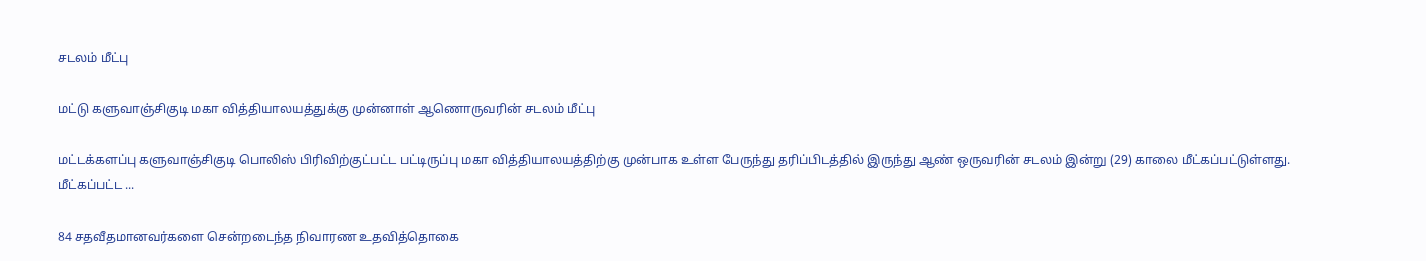சடலம் மீட்பு

மட்டு களுவாஞ்சிகுடி மகா வித்தியாலயத்துக்கு முன்னாள் ஆணொருவரின் சடலம் மீட்பு

மட்டக்களப்பு களுவாஞ்சிகுடி பொலிஸ் பிரிவிற்குட்பட்ட பட்டிருப்பு மகா வித்தியாலயத்திற்கு முன்பாக உள்ள பேருந்து தரிப்பிடத்தில் இருந்து ஆண் ஒருவரின் சடலம் இன்று (29) காலை மீட்கப்பட்டுள்ளது. மீட்கப்பட்ட ...

84 சதவீதமானவர்களை சென்றடைந்த நிவாரண உதவித்தொகை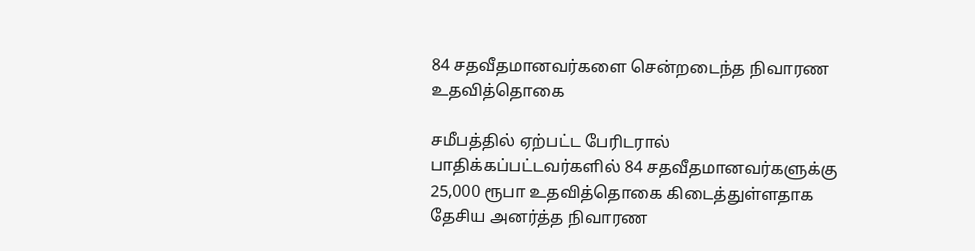84 சதவீதமானவர்களை சென்றடைந்த நிவாரண உதவித்தொகை

சமீபத்தில் ஏற்பட்ட பேரிடரால் பாதிக்கப்பட்டவர்களில் 84 சதவீதமானவர்களுக்கு 25,000 ரூபா உதவித்தொகை கிடைத்துள்ளதாக தேசிய அனர்த்த நிவாரண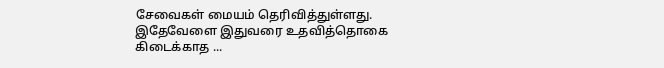சேவைகள் மையம் தெரிவித்துள்ளது. இதேவேளை இதுவரை உதவித்தொகை கிடைக்காத ...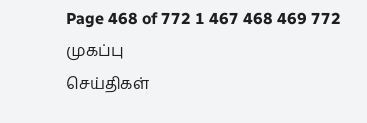Page 468 of 772 1 467 468 469 772
முகப்பு
செய்திகள்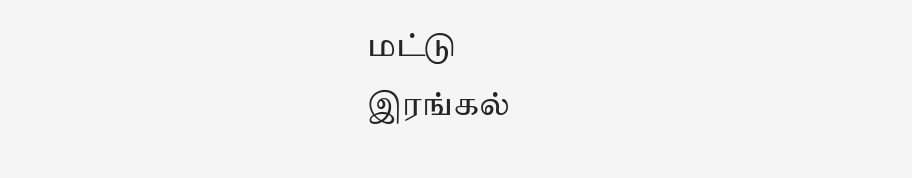மட்டு
இரங்கல்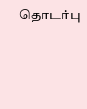தொடர்பு